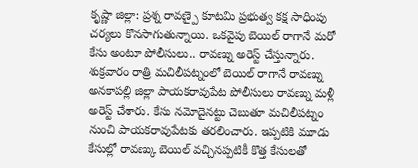కృష్ణా జిల్లా: ప్రశ్న రావణ్పై కూటమి ప్రభుత్వ కక్ష సాధింపు చర్యలు కొనసాగుతున్నాయి. ఒకవైపు బెయిల్ రాగానే మరో కేసు అంటూ పోలీసులు.. రావణ్ను అరెస్ట్ చేస్తున్నారు. శుక్రవారం రాత్రి మచిలీపట్నంలో బెయిల్ రాగానే రావణ్ను అనకాపల్లి జిల్లా పాయకరావుపేట పోలీసులు రావణ్ను మళ్లీ అరెస్ట్ చేశారు. కేసు నమోదైనట్టు చెబుతూ మచిలీపట్నం నుంచి పాయకరావుపేటకు తరలించారు. ఇప్పటికి మూడు కేసుల్లో రావణ్కు బెయిల్ వచ్చినప్పటికీ కొత్త కేసులతో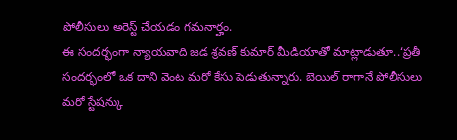పోలీసులు అరెస్ట్ చేయడం గమనార్హం.
ఈ సందర్భంగా న్యాయవాది జడ శ్రవణ్ కుమార్ మీడియాతో మాట్లాడుతూ..‘ప్రతీ సందర్భంలో ఒక దాని వెంట మరో కేసు పెడుతున్నారు. బెయిల్ రాగానే పోలీసులు మరో స్టేషన్కు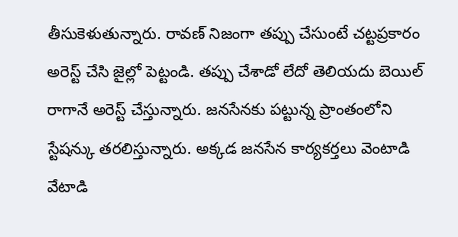తీసుకెళుతున్నారు. రావణ్ నిజంగా తప్పు చేసుంటే చట్టప్రకారం అరెస్ట్ చేసి జైల్లో పెట్టండి. తప్పు చేశాడో లేదో తెలియదు బెయిల్ రాగానే అరెస్ట్ చేస్తున్నారు. జనసేనకు పట్టున్న ప్రాంతంలోని స్టేషన్కు తరలిస్తున్నారు. అక్కడ జనసేన కార్యకర్తలు వెంటాడి వేటాడి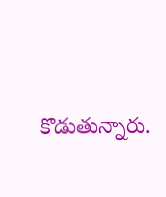కొడుతున్నారు.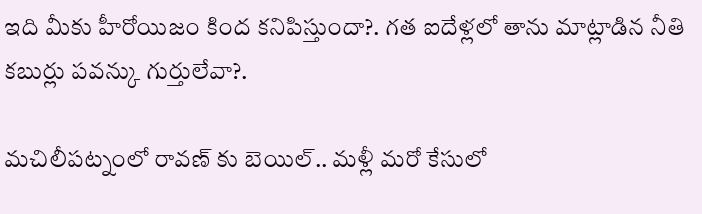ఇది మీకు హీరోయిజం కింద కనిపిస్తుందా?. గత ఐదేళ్లలో తాను మాట్లాడిన నీతి కబుర్లు పవన్కు గుర్తులేవా?.

మచిలీపట్నంలో రావణ్ కు బెయిల్.. మళ్లీ మరో కేసులో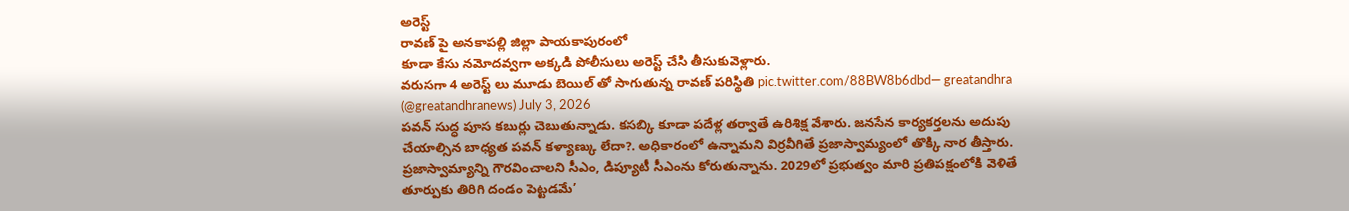అరెస్ట్
రావణ్ పై అనకాపల్లి జిల్లా పాయకాపురంలో
కూడా కేసు నమోదవ్వగా అక్కడి పోలీసులు అరెస్ట్ చేసి తీసుకువెళ్లారు.
వరుసగా 4 అరెస్ట్ లు మూడు బెయిల్ తో సాగుతున్న రావణ్ పరిస్థితి pic.twitter.com/88BW8b6dbd— greatandhra (@greatandhranews) July 3, 2026
పవన్ సుద్ధ పూస కబుర్లు చెబుతున్నాడు. కసబ్కి కూడా పదేళ్ల తర్వాతే ఉరిశిక్ష వేశారు. జనసేన కార్యకర్తలను అదుపు చేయాల్సిన బాధ్యత పవన్ కళ్యాణ్కు లేదా?. అధికారంలో ఉన్నామని విర్రవీగితే ప్రజాస్వామ్యంలో తొక్కి నార తీస్తారు. ప్రజాస్వామ్యాన్ని గౌరవించాలని సీఎం, డిప్యూటీ సీఎంను కోరుతున్నాను. 2029లో ప్రభుత్వం మారి ప్రతిపక్షంలోకి వెళితే తూర్పుకు తిరిగి దండం పెట్టడమే’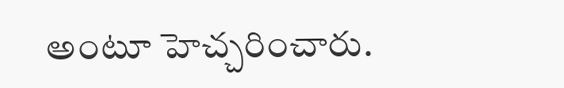అంటూ హెచ్చరించారు.